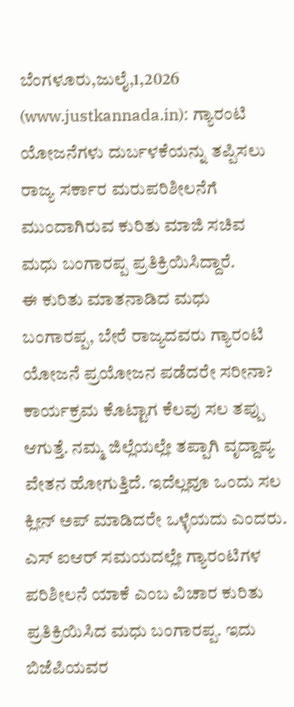ಬೆಂಗಳೂರು,ಜುಲೈ,1,2026 (www.justkannada.in): ಗ್ಯಾರಂಟಿ ಯೋಜನೆಗಳು ದುರ್ಬಳಕೆಯನ್ನು ತಪ್ಪಿಸಲು ರಾಜ್ಯ ಸರ್ಕಾರ ಮರುಪರಿಶೀಲನೆಗೆ ಮುಂದಾಗಿರುವ ಕುರಿತು ಮಾಜಿ ಸಚಿವ ಮಧು ಬಂಗಾರಪ್ಪ ಪ್ರತಿಕ್ರಿಯಿಸಿದ್ದಾರೆ.
ಈ ಕುರಿತು ಮಾತನಾಡಿದ ಮಧು ಬಂಗಾರಪ್ಪ, ಬೇರೆ ರಾಜ್ಯದವರು ಗ್ಯಾರಂಟಿ ಯೋಜನೆ ಪ್ರಯೋಜನ ಪಡೆದರೇ ಸರೀನಾ? ಕಾರ್ಯಕ್ರಮ ಕೊಟ್ಟಾಗ ಕೆಲವು ಸಲ ತಪ್ಪು ಆಗುತ್ತೆ. ನಮ್ಮ ಜಿಲ್ಲೆಯಲ್ಲೇ ತಪ್ಪಾಗಿ ವೃದ್ದಾಪ್ಯ ವೇತನ ಹೋಗುತ್ತಿದೆ. ಇದೆಲ್ಲವೂ ಒಂದು ಸಲ ಕ್ಲೀನ್ ಅಪ್ ಮಾಡಿದರೇ ಒಳ್ಳೆಯದು ಎಂದರು.
ಎಸ್ ಐಆರ್ ಸಮಯದಲ್ಲೇ ಗ್ಯಾರಂಟಿಗಳ ಪರಿಶೀಲನೆ ಯಾಕೆ ಎಂಬ ವಿಚಾರ ಕುರಿತು ಪ್ರತಿಕ್ರಿಯಿಸಿದ ಮಧು ಬಂಗಾರಪ್ಪ. ಇದು ಬಿಜೆಪಿಯವರ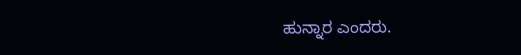ಹುನ್ನಾರ ಎಂದರು.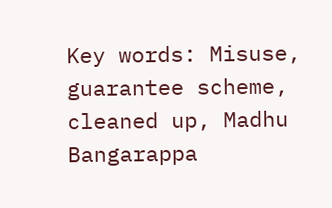Key words: Misuse, guarantee scheme, cleaned up, Madhu Bangarappa